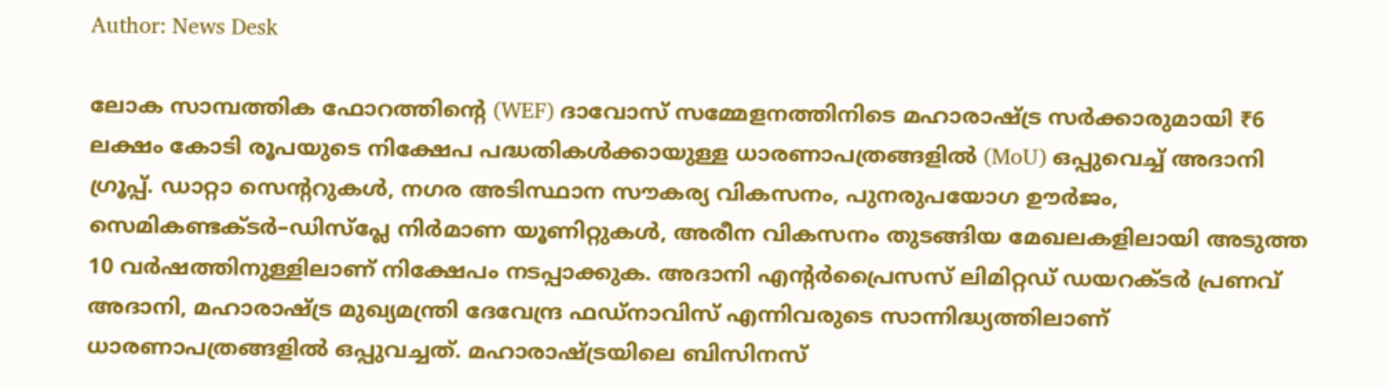Author: News Desk

ലോക സാമ്പത്തിക ഫോറത്തിന്റെ (WEF) ദാവോസ് സമ്മേളനത്തിനിടെ മഹാരാഷ്ട്ര സർക്കാരുമായി ₹6 ലക്ഷം കോടി രൂപയുടെ നിക്ഷേപ പദ്ധതികൾക്കായുള്ള ധാരണാപത്രങ്ങളിൽ (MoU) ഒപ്പുവെച്ച് അദാനി ഗ്രൂപ്പ്. ഡാറ്റാ സെന്ററുകൾ, നഗര അടിസ്ഥാന സൗകര്യ വികസനം, പുനരുപയോഗ ഊർജം, സെമികണ്ടക്ടർ–ഡിസ്‌പ്ലേ നിർമാണ യൂണിറ്റുകൾ, അരീന വികസനം തുടങ്ങിയ മേഖലകളിലായി അടുത്ത 10 വർഷത്തിനുള്ളിലാണ് നിക്ഷേപം നടപ്പാക്കുക. അദാനി എന്റർപ്രൈസസ് ലിമിറ്റഡ് ഡയറക്ടർ പ്രണവ് അദാനി, മഹാരാഷ്ട്ര മുഖ്യമന്ത്രി ദേവേന്ദ്ര ഫഡ്നാവിസ് എന്നിവരുടെ സാന്നിദ്ധ്യത്തിലാണ് ധാരണാപത്രങ്ങളിൽ ഒപ്പുവച്ചത്. മഹാരാഷ്ട്രയിലെ ബിസിനസ്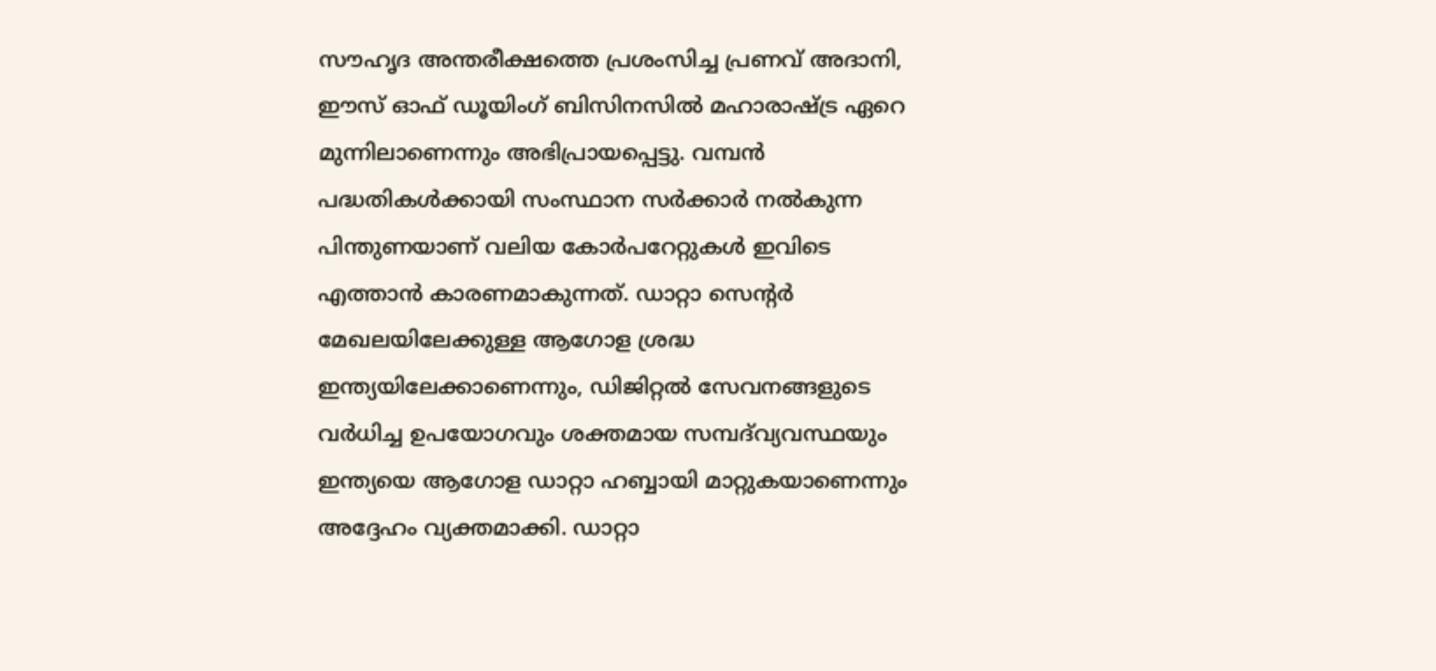സൗഹൃദ അന്തരീക്ഷത്തെ പ്രശംസിച്ച പ്രണവ് അദാനി, ഈസ് ഓഫ് ഡൂയിംഗ് ബിസിനസിൽ മഹാരാഷ്ട്ര ഏറെ മുന്നിലാണെന്നും അഭിപ്രായപ്പെട്ടു. വമ്പൻ പദ്ധതികൾക്കായി സംസ്ഥാന സർക്കാർ നൽകുന്ന പിന്തുണയാണ് വലിയ കോർപറേറ്റുകൾ ഇവിടെ എത്താൻ കാരണമാകുന്നത്. ഡാറ്റാ സെന്റർ മേഖലയിലേക്കുള്ള ആഗോള ശ്രദ്ധ ഇന്ത്യയിലേക്കാണെന്നും, ഡിജിറ്റൽ സേവനങ്ങളുടെ വർധിച്ച ഉപയോഗവും ശക്തമായ സമ്പദ്‌വ്യവസ്ഥയും ഇന്ത്യയെ ആഗോള ഡാറ്റാ ഹബ്ബായി മാറ്റുകയാണെന്നും അദ്ദേഹം വ്യക്തമാക്കി. ഡാറ്റാ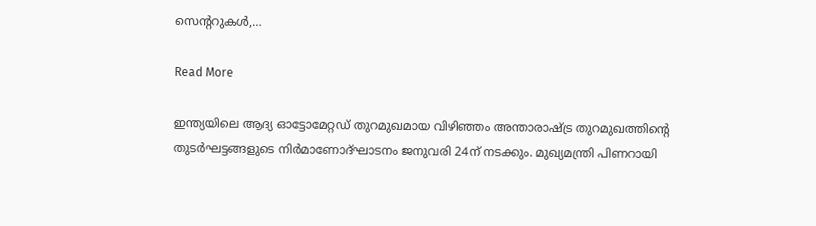സെന്ററുകൾ,…

Read More

ഇന്ത്യയിലെ ആദ്യ ഓട്ടോമേറ്റഡ് തുറമുഖമായ വിഴിഞ്ഞം അന്താരാഷ്ട്ര തുറമുഖത്തിന്റെ തുടർഘട്ടങ്ങളുടെ നിർമാണോദ്ഘാടനം ജനുവരി 24ന് നടക്കും. മുഖ്യമന്ത്രി ‍പിണറായി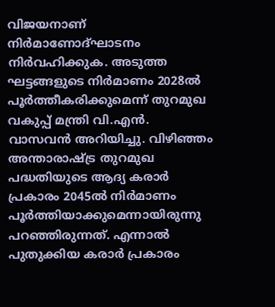വിജയനാണ് നിർമാണോദ്ഘാടനം നിർവഹിക്കുക. അടുത്ത ഘട്ടങ്ങളുടെ നിർമാണം 2028ൽ പൂർത്തീകരിക്കുമെന്ന് തുറമുഖ വകുപ്പ് മന്ത്രി വി.എൻ. വാസവൻ അറിയിച്ചു. വിഴിഞ്ഞം അന്താരാഷ്ട്ര തുറമുഖ പദ്ധതിയുടെ ആദ്യ കരാർ പ്രകാരം 2045ൽ നിർമാണം പൂർത്തിയാക്കുമെന്നായിരുന്നു പറഞ്ഞിരുന്നത്. എന്നാൽ പുതുക്കിയ കരാർ പ്രകാരം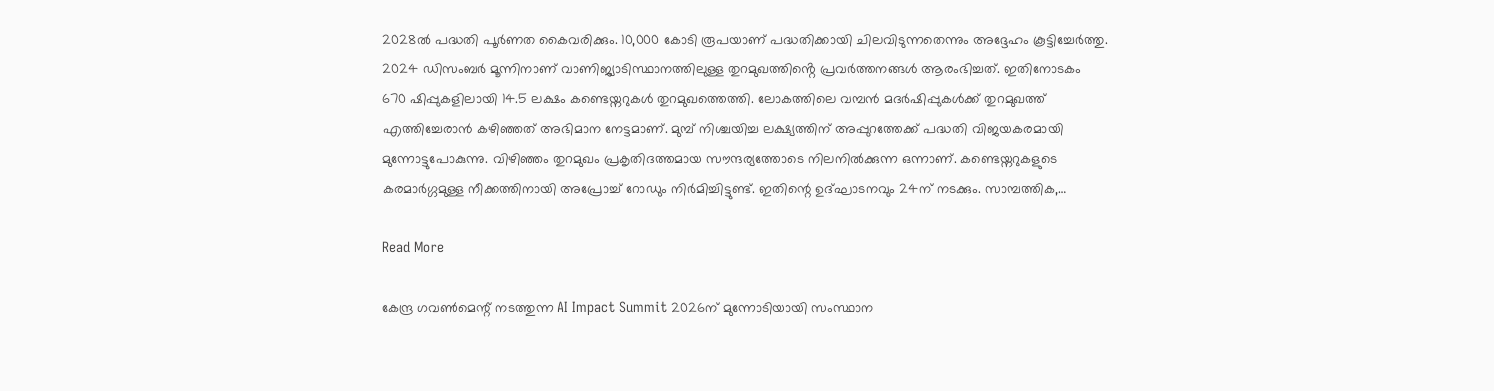2028ൽ പദ്ധതി പൂർണത കൈവരിക്കും. 10,000 കോടി രൂപയാണ് പദ്ധതിക്കായി ചിലവിടുന്നതെന്നും അദ്ദേഹം കൂട്ടിച്ചേർത്തു. 2024 ഡിസംബർ മൂന്നിനാണ് വാണിജ്യാടിസ്ഥാനത്തിലുള്ള തുറമുഖത്തിൻ്റെ പ്രവർത്തനങ്ങൾ ആരംഭിച്ചത്. ഇതിനോടകം 670 ഷിപ്പുകളിലായി 14.5 ലക്ഷം കണ്ടെയ്നറുകൾ തുറമുഖത്തെത്തി. ലോകത്തിലെ വമ്പൻ മദർഷിപ്പുകൾക്ക് തുറമുഖത്ത് എത്തിച്ചേരാൻ കഴിഞ്ഞത് അഭിമാന നേട്ടമാണ്. മുമ്പ് നിശ്ചയിച്ച ലക്ഷ്യത്തിന് അപ്പുറത്തേക്ക് പദ്ധതി വിജയകരമായി മുന്നോട്ടുപോകുന്നു. വിഴിഞ്ഞം തുറമുഖം പ്രകൃതിദത്തമായ സൗന്ദര്യത്തോടെ നിലനിൽക്കുന്ന ഒന്നാണ്. കണ്ടെയ്നറുകളുടെ കരമാർഗ്ഗമുള്ള നീക്കത്തിനായി അപ്രോച്ച് റോഡും നിർമിച്ചിട്ടുണ്ട്. ഇതിന്റെ ഉദ്ഘാടനവും 24ന് നടക്കും. സാമ്പത്തിക,…

Read More

കേന്ദ്ര ഗവൺമെന്റ് നടത്തുന്ന AI Impact Summit 2026ന് മുന്നോടിയായി സംസ്ഥാന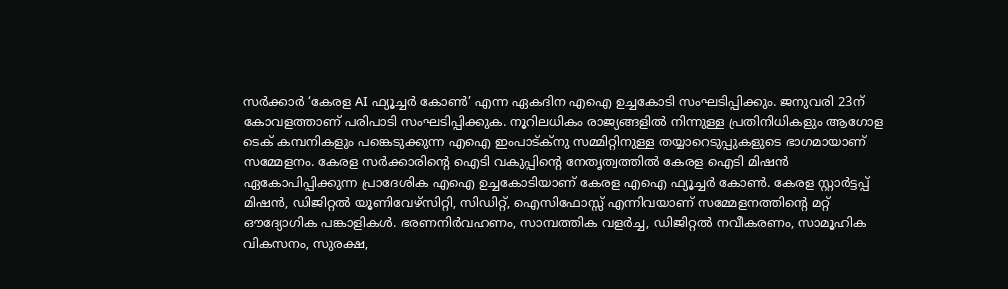സർക്കാർ ‘കേരള AI ഫ്യൂച്ചർ കോൺ’ എന്ന ഏകദിന എഐ ഉച്ചകോടി സംഘടിപ്പിക്കും. ജനുവരി 23ന് കോവളത്താണ് പരിപാടി സംഘടിപ്പിക്കുക. നൂറിലധികം രാജ്യങ്ങളിൽ നിന്നുള്ള പ്രതിനിധികളും ആഗോള ടെക് കമ്പനികളും പങ്കെടുക്കുന്ന എഐ ഇംപാട്ക്നു സമ്മിറ്റിനുള്ള തയ്യാറെടുപ്പുകളുടെ ഭാഗമായാണ് സമ്മേളനം. കേരള സർക്കാരിന്റെ ഐടി വകുപ്പിന്റെ നേതൃത്വത്തിൽ കേരള ഐടി മിഷൻ ഏകോപിപ്പിക്കുന്ന പ്രാദേശിക എഐ ഉച്ചകോടിയാണ് കേരള എഐ ഫ്യൂച്ചർ കോൺ. കേരള സ്റ്റാർട്ടപ്പ് മിഷൻ, ഡിജിറ്റൽ യൂണിവേഴ്സിറ്റി, സിഡിറ്റ്, ഐസിഫോസ്സ് എന്നിവയാണ് സമ്മേളനത്തിന്റെ മറ്റ് ഔദ്യോഗിക പങ്കാളികൾ. ഭരണനിർവഹണം, സാമ്പത്തിക വളർച്ച, ഡിജിറ്റൽ നവീകരണം, സാമൂഹിക വികസനം, സുരക്ഷ,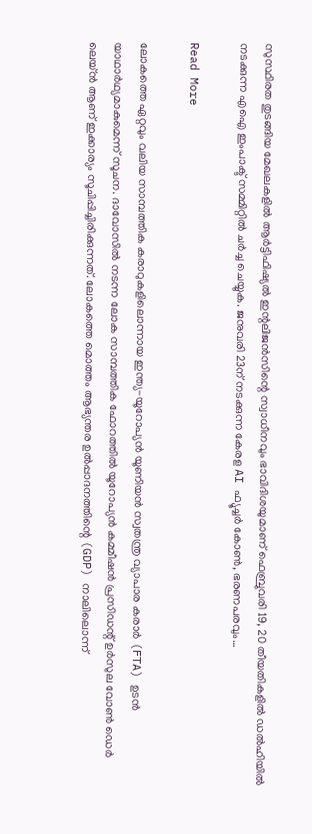സുസ്ഥിരത തുടങ്ങിയ മേഖലകളിൽ ആർട്ടിഫിഷ്യൽ ഇന്റലിജൻസിന്റെ സ്വാധീനവും ഭാവിദിശയുമാണ് ഫെബ്രുവരി 19, 20 തീയതികളിൽ ഡൽഹിയിൽ നടക്കുന്ന എഐ ഇംപാക്ട് സമ്മിറ്റിൽ ചർച്ച ചെയ്യുക. ജനുവരി 23ന് നടക്കുന്ന കേരള AI ഫ്യൂച്ചർ കോൺ, ഭരണപരവും…

Read More

ലോകത്തെ ഏറ്റവും വലിയ സാമ്പത്തിക കരാറുകളിലൊന്നായ ഇന്ത്യ-യൂറോപ്യൻ യൂണിയൻ സ്വതന്ത്ര വ്യാപാര കരാർ (FTA) ഉടൻ യാഥാർഥ്യമാകുമെന്ന് സൂചന. ദാവോസിൽ നടന്ന ലോക സാമ്പത്തിക ഫോറത്തിൽ യൂറോപ്യൻ കമ്മീഷൻ പ്രസിഡന്റ് ഉർസുല വോൺ ഡെർ ലെയ്ൻ ആണ് ഇക്കാര്യം സൂചിപ്പിച്ചിരിക്കുന്നത്. ലോകത്തെ മൊത്തം ആഭ്യന്തര ഉൽപ്പാദനത്തിന്റെ (GDP) നാലിലൊന്ന്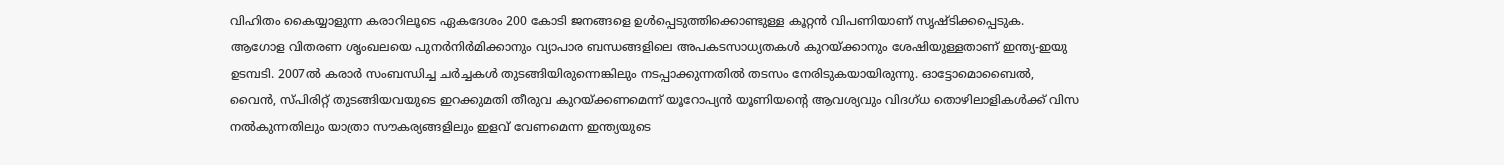വിഹിതം കൈയ്യാളുന്ന കരാറിലൂടെ ഏകദേശം 200 കോടി ജനങ്ങളെ ഉൾപ്പെടുത്തിക്കൊണ്ടുള്ള കൂറ്റൻ വിപണിയാണ് സൃഷ്ടിക്കപ്പെടുക. ആഗോള വിതരണ ശൃംഖലയെ പുനർനിർമിക്കാനും വ്യാപാര ബന്ധങ്ങളിലെ അപകടസാധ്യതകൾ കുറയ്ക്കാനും ശേഷിയുള്ളതാണ് ഇന്ത്യ-ഇയു ഉടമ്പടി. 2007ൽ കരാർ സംബന്ധിച്ച ചർച്ചകൾ തുടങ്ങിയിരുന്നെങ്കിലും നടപ്പാക്കുന്നതിൽ തടസം നേരിടുകയായിരുന്നു. ഓട്ടോമൊബൈൽ, വൈൻ, സ്പിരിറ്റ് തുടങ്ങിയവയുടെ ഇറക്കുമതി തീരുവ കുറയ്ക്കണമെന്ന് യൂറോപ്യൻ യൂണിയന്റെ ആവശ്യവും വിദഗ്ധ തൊഴിലാളികൾക്ക് വിസ നൽകുന്നതിലും യാത്രാ സൗകര്യങ്ങളിലും ഇളവ് വേണമെന്ന ഇന്ത്യയുടെ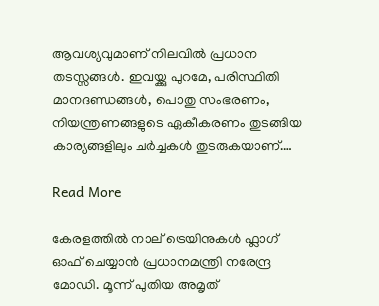ആവശ്യവുമാണ് നിലവിൽ പ്രധാന തടസ്സങ്ങൾ. ഇവയ്ക്കു പുറമേ, പരിസ്ഥിതി മാനദണ്ഡങ്ങൾ, പൊതു സംഭരണം, നിയന്ത്രണങ്ങളുടെ ഏകീകരണം തുടങ്ങിയ കാര്യങ്ങളിലും ചർച്ചകൾ തുടരുകയാണ്.…

Read More

കേരളത്തിൽ നാല് ട്രെയിനുകൾ ഫ്ലാഗ് ഓഫ് ചെയ്യാൻ പ്രധാനമന്ത്രി നരേന്ദ്ര മോഡി. മൂന്ന് പുതിയ അമൃത്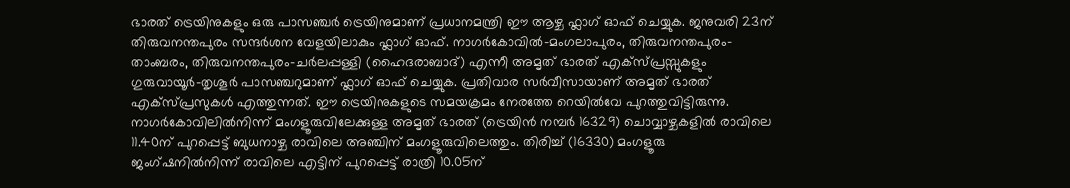ഭാരത് ട്രെയിനുകളും ഒരു പാസഞ്ചർ ട്രെയിനുമാണ് പ്രധാനമന്ത്രി ഈ ആഴ്ച ഫ്ലാഗ് ഓഫ് ചെയ്യുക. ജനുവരി 23ന് തിരുവനന്തപുരം സന്ദർശന വേളയിലാകും ഫ്ലാഗ് ഓഫ്. നാഗർകോവിൽ-മംഗലാപുരം, തിരുവനന്തപുരം-താംബരം, തിരുവനന്തപുരം-ചർലപ്പള്ളി (ഹൈദരാബാദ്) എന്നീ അമൃത് ഭാരത് എക്‌സ്പ്രസ്സുകളും ഗുരുവായൂർ-തൃശൂർ പാസഞ്ചറുമാണ് ഫ്ലാഗ് ഓഫ് ചെയ്യുക. പ്രതിവാര സർവീസായാണ് അമൃത് ഭാരത് എക്‌സ്പ്രസുകൾ എത്തുന്നത്. ഈ ട്രെയിനുകളുടെ സമയക്രമം നേരത്തേ റെയിൽവേ പുറത്തുവിട്ടിരുന്നു. നാഗർകോവിലിൽനിന്ന് മംഗളൂരുവിലേക്കുള്ള അമൃത് ഭാരത് (ട്രെയിൻ നമ്പർ 16329) ചൊവ്വാഴ്ചകളിൽ രാവിലെ 11.40ന് പുറപ്പെട്ട് ബുധനാഴ്ച രാവിലെ അഞ്ചിന് മംഗളൂരുവിലെത്തും. തിരിച്ച് (16330) മംഗളൂരു ജംഗ്ഷനിൽനിന്ന് രാവിലെ എട്ടിന് പുറപ്പെട്ട് രാത്രി 10.05ന്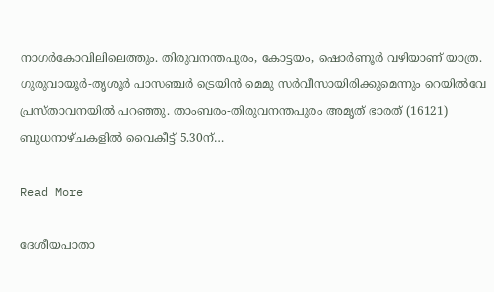നാഗർകോവിലിലെത്തും. തിരുവനന്തപുരം, കോട്ടയം, ഷൊർണൂർ വഴിയാണ് യാത്ര. ഗുരുവായൂർ-തൃശൂർ പാസഞ്ചർ ട്രെയിൻ മെമു സർവീസായിരിക്കുമെന്നും റെയിൽവേ പ്രസ്താവനയിൽ പറഞ്ഞു. താംബരം-തിരുവനന്തപുരം അമൃത് ഭാരത് (16121) ബുധനാഴ്ചകളിൽ വൈകീട്ട് 5.30ന്…

Read More

ദേശീയപാതാ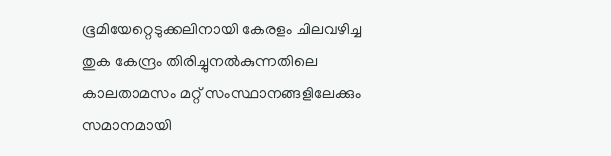ഭൂമിയേറ്റെടുക്കലിനായി കേരളം ചിലവഴിച്ച തുക കേന്ദ്രം തിരിച്ചുനൽകുന്നതിലെ കാലതാമസം മറ്റ് സംസ്ഥാനങ്ങളിലേക്കും സമാനമായി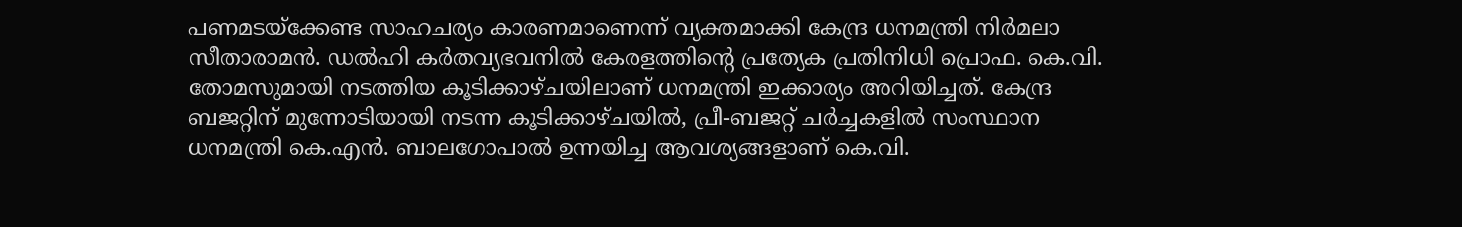പണമടയ്ക്കേണ്ട സാഹചര്യം കാരണമാണെന്ന് വ്യക്തമാക്കി കേന്ദ്ര ധനമന്ത്രി നിർമലാ സീതാരാമൻ. ഡൽഹി കർതവ്യഭവനിൽ കേരളത്തിന്റെ പ്രത്യേക പ്രതിനിധി പ്രൊഫ. കെ.വി. തോമസുമായി നടത്തിയ കൂടിക്കാഴ്ചയിലാണ് ധനമന്ത്രി ഇക്കാര്യം അറിയിച്ചത്. കേന്ദ്ര ബജറ്റിന് മുന്നോടിയായി നടന്ന കൂടിക്കാഴ്ചയിൽ, പ്രീ-ബജറ്റ് ചർച്ചകളിൽ സംസ്ഥാന ധനമന്ത്രി കെ.എൻ. ബാലഗോപാൽ ഉന്നയിച്ച ആവശ്യങ്ങളാണ് കെ.വി.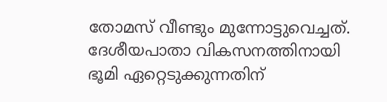തോമസ് വീണ്ടും മുന്നോട്ടുവെച്ചത്. ദേശീയപാതാ വികസനത്തിനായി ഭൂമി ഏറ്റെടുക്കുന്നതിന്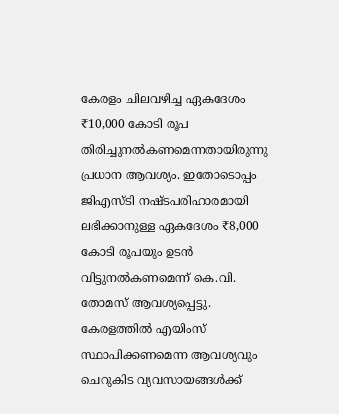കേരളം ചിലവഴിച്ച ഏകദേശം ₹10,000 കോടി രൂപ തിരിച്ചുനൽകണമെന്നതായിരുന്നു പ്രധാന ആവശ്യം. ഇതോടൊപ്പം ജിഎസ്‌ടി നഷ്ടപരിഹാരമായി ലഭിക്കാനുള്ള ഏകദേശം ₹8,000 കോടി രൂപയും ഉടൻ വിട്ടുനൽകണമെന്ന് കെ.വി. തോമസ് ആവശ്യപ്പെട്ടു. കേരളത്തിൽ എയിംസ് സ്ഥാപിക്കണമെന്ന ആവശ്യവും ചെറുകിട വ്യവസായങ്ങൾക്ക്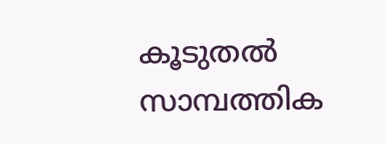കൂടുതൽ സാമ്പത്തിക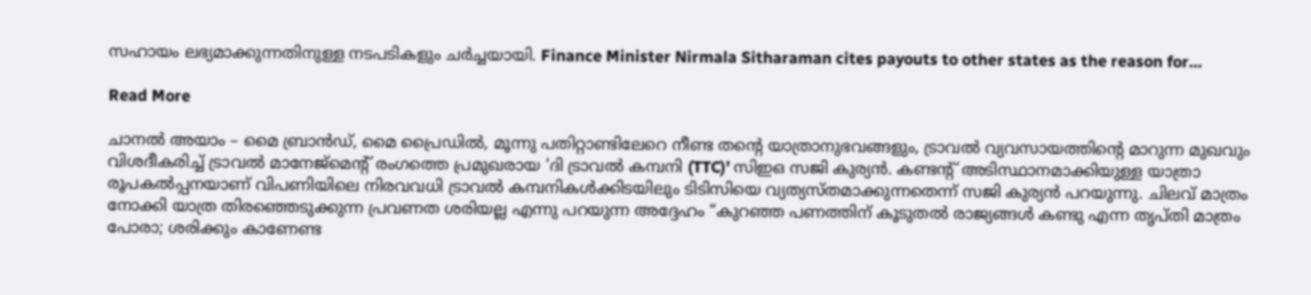സഹായം ലഭ്യമാക്കുന്നതിനുള്ള നടപടികളും ചർച്ചയായി. Finance Minister Nirmala Sitharaman cites payouts to other states as the reason for…

Read More

ചാനൽ അയാം – മൈ ബ്രാൻഡ്, മൈ പ്രൈഡിൽ, മൂന്നു പതിറ്റാണ്ടിലേറെ നീണ്ട തന്റെ യാത്രാനുഭവങ്ങളും, ട്രാവൽ വ്യവസായത്തിന്റെ മാറുന്ന മുഖവും വിശദീകരിച്ച് ട്രാവൽ മാനേജ്മെന്റ് രംഗത്തെ പ്രമുഖരായ ‘ദി ട്രാവൽ കമ്പനി (TTC)’ സിഇഒ സജി കുര്യൻ. കണ്ടന്റ് അടിസ്ഥാനമാക്കിയുള്ള യാത്രാ രൂപകൽപ്പനയാണ് വിപണിയിലെ നിരവവധി ട്രാവൽ കമ്പനികൾക്കിടയിലും ടിടിസിയെ വ്യത്യസ്തമാക്കുന്നതെന്ന് സജി കുര്യൻ പറയുന്നു. ചിലവ് മാത്രം നോക്കി യാത്ര തിരഞ്ഞെടുക്കുന്ന പ്രവണത ശരിയല്ല എന്നു പറയുന്ന അദ്ദേഹം “കുറഞ്ഞ പണത്തിന് കൂടുതൽ രാജ്യങ്ങൾ കണ്ടു എന്ന തൃപ്തി മാത്രം പോരാ; ശരിക്കും കാണേണ്ട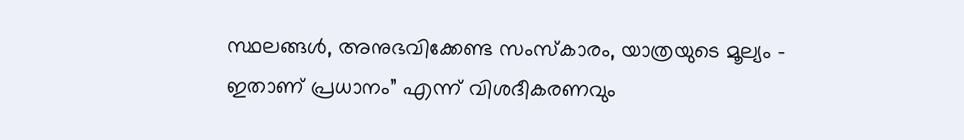സ്ഥലങ്ങൾ, അനുഭവിക്കേണ്ട സംസ്കാരം, യാത്രയുടെ മൂല്യം – ഇതാണ് പ്രധാനം” എന്ന് വിശദീകരണവും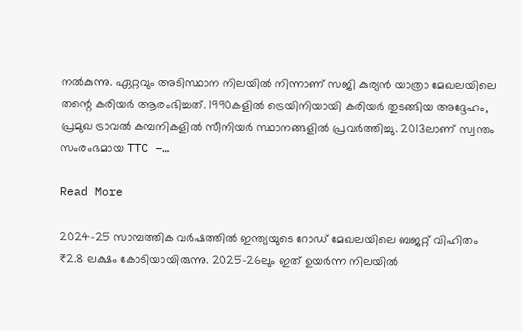നൽകുന്നു. ഏറ്റവും അടിസ്ഥാന നിലയിൽ നിന്നാണ് സജി കുര്യൻ യാത്രാ മേഖലയിലെ തന്റെ കരിയർ ആരംഭിച്ചത്. 1990കളിൽ ട്രെയിനിയായി കരിയർ തുടങ്ങിയ അദ്ദേഹം, പ്രമുഖ ട്രാവൽ കമ്പനികളിൽ സീനിയർ സ്ഥാനങ്ങളിൽ പ്രവർത്തിച്ചു. 2013ലാണ് സ്വന്തം സംരംഭമായ TTC –…

Read More

2024–25 സാമ്പത്തിക വർഷത്തിൽ ഇന്ത്യയുടെ റോഡ് മേഖലയിലെ ബജറ്റ് വിഹിതം ₹2.8 ലക്ഷം കോടിയായിരുന്നു. 2025–26ലും ഇത് ഉയർന്ന നിലയിൽ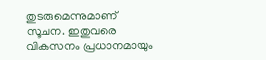തുടരുമെന്നുമാണ് സൂചന. ഇതുവരെ വികസനം പ്രധാനമായും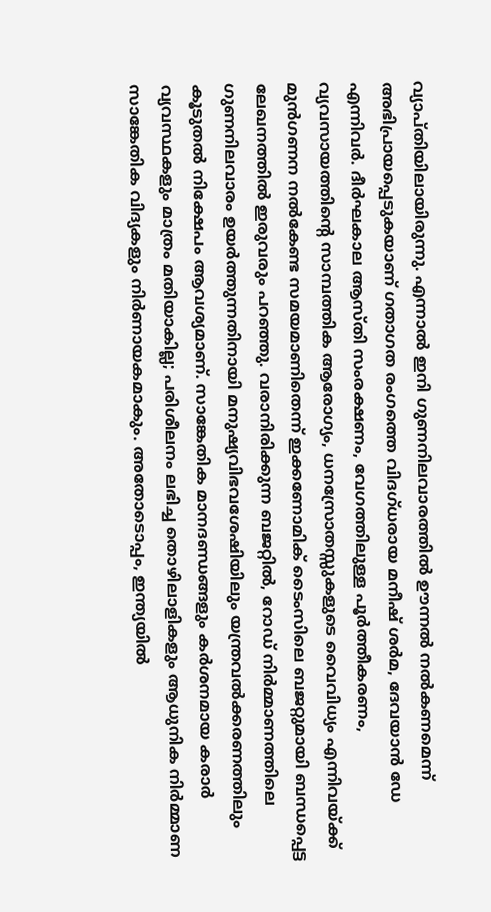വ്യാപ്തിയിലായിരുന്നു. എന്നാൽ ഇനി ഗുണനിലവാരത്തിൽ ഊന്നൽ നൽകണമെന്ന് അഭിപ്രായപ്പെടുകയാണ് ഗതാഗത രംഗത്തെ വിദഗ്ധരായ മനീഷ് ശർമ, ദേവയാൻ ഡേ എന്നിവർ. ദീർഘകാല ആസ്തി സംരക്ഷണം, വേഗത്തിലുള്ള പൂർത്തീകരണം, വ്യവസായത്തിന്റെ സാമ്പത്തിക ആരോഗ്യം, ധനസ്രോതസ്സുകളുടെ വൈവിധ്യം എന്നിവയ്ക്ക് മുൻഗണന നൽകേണ്ട സമയമാണിതെന്ന് ഇക്കണോമിക് ടൈംസിലെ ബജറ്റുമായി ബന്ധപ്പെട്ട ലേഖനത്തിൽ ഇരുവരും പറഞ്ഞു. വരാനിരിക്കുന്ന ബജറ്റിൽ, റോഡ് നിർമ്മാണത്തിലെ ഗുണനിലവാരം ഉയർത്തുന്നതിനായി മനുഷ്യവിഭവശേഷിയിലും യന്ത്രവൽക്കരണത്തിലും കൂടുതൽ നിക്ഷേപം ആവശ്യമാണ്. സാങ്കേതിക മാനദണ്ഡങ്ങളും കർശനമായ കരാർ വ്യവസ്ഥകളും മാത്രം മതിയാകില്ല; പരിശീലനം ലഭിച്ച തൊഴിലാളികളും ആധുനിക നിർമ്മാണ സാങ്കേതിക വിദ്യകളും നിർണായകമാകും. അതോടൊപ്പം, ഇന്ത്യയിൽ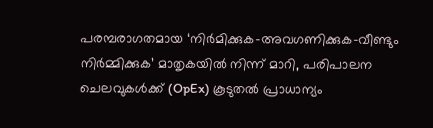പരമ്പരാഗതമായ ‘നിർമിക്കുക–അവഗണിക്കുക–വീണ്ടും നിർമ്മിക്കുക’ മാതൃകയിൽ നിന്ന് മാറി, പരിപാലന ചെലവുകൾക്ക് (OpEx) കൂടുതൽ പ്രാധാന്യം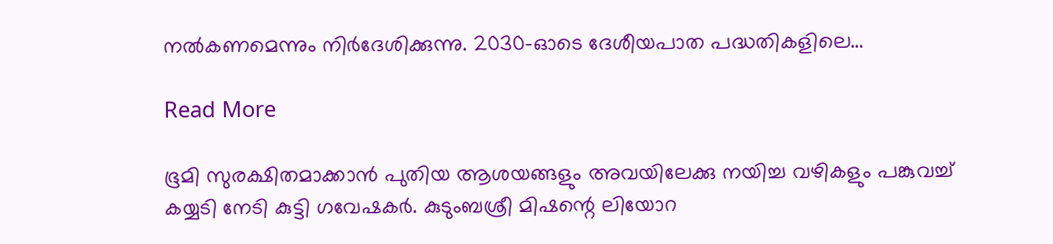നൽകണമെന്നും നിർദേശിക്കുന്നു. 2030-ഓടെ ദേശീയപാത പദ്ധതികളിലെ…

Read More

ഭൂമി സുരക്ഷിതമാക്കാൻ പുതിയ ആശയങ്ങളും അവയിലേക്കു നയിച്ച വഴികളും പങ്കുവച്ച് കയ്യടി നേടി കുട്ടി ഗവേഷകർ. കുടുംബശ്രീ മിഷന്റെ ലിയോറ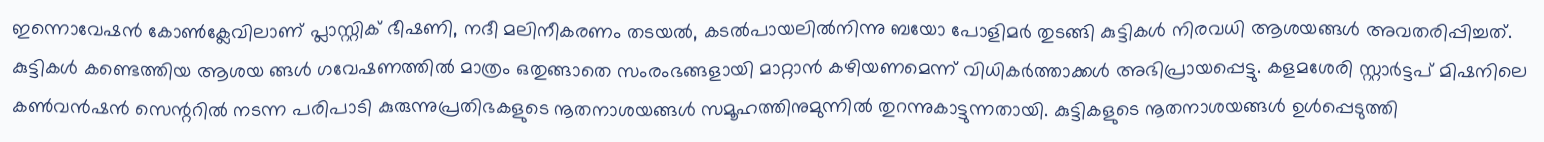ഇന്നൊവേഷൻ കോൺക്ലേവിലാണ് പ്ലാസ്റ്റിക് ഭീഷണി, നദീ മലിനീകരണം തടയൽ, കടൽപായലിൽനിന്നു ബയോ പോളിമർ തുടങ്ങി കുട്ടികൾ നിരവധി ആശയങ്ങൾ അവതരിപ്പിച്ചത്. കുട്ടികൾ കണ്ടെത്തിയ ആശയ ങ്ങൾ ഗവേഷണത്തിൽ മാത്രം ഒതുങ്ങാതെ സംരംഭങ്ങളായി മാറ്റാൻ കഴിയണമെന്ന് വിധികർത്താക്കൾ അഭിപ്രായപ്പെട്ടു. കളമശേരി സ്റ്റാർട്ടപ്‌ മിഷനിലെ കൺവൻഷൻ സെന്ററിൽ നടന്ന പരിപാടി കുരുന്നുപ്രതിഭകളുടെ നൂതനാശയങ്ങൾ സമൂഹത്തിനുമുന്നിൽ തുറന്നുകാട്ടുന്നതായി. കുട്ടികളുടെ നൂതനാശയങ്ങൾ ഉൾപ്പെടുത്തി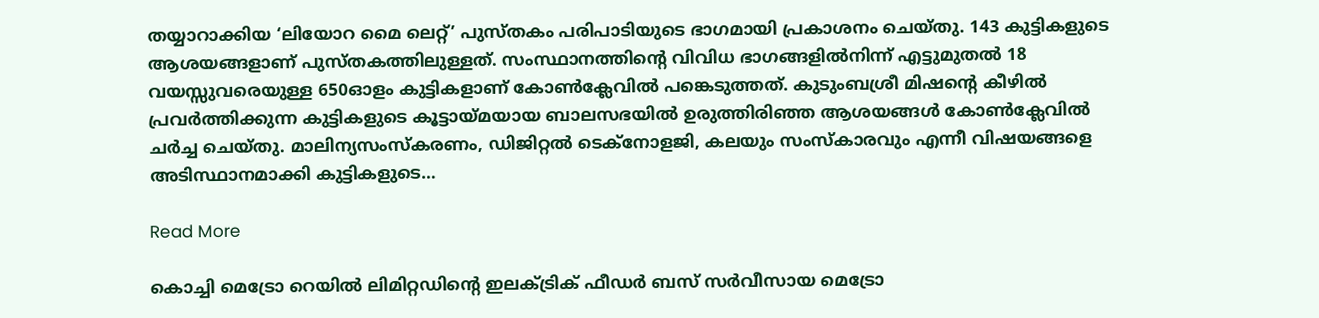തയ്യാറാക്കിയ ‘ലിയോറ മൈ ലെറ്റ്’ പുസ്തകം പരിപാടിയുടെ ഭാഗമായി പ്രകാശനം ചെയ്തു. 143 കുട്ടികളുടെ ആശയങ്ങളാണ് പുസ്തകത്തിലുള്ളത്. സംസ്ഥാനത്തിന്റെ വിവിധ ഭാഗങ്ങളിൽനിന്ന്‌ എട്ടുമുതൽ 18 വയസ്സുവരെയുള്ള 650ഓളം കുട്ടികളാണ് കോൺക്ലേവിൽ പങ്കെടുത്തത്. കുടുംബശ്രീ മിഷന്റെ കീഴിൽ പ്രവർത്തിക്കുന്ന കുട്ടികളുടെ കൂട്ടായ്മയായ ബാലസഭയിൽ ഉരുത്തിരിഞ്ഞ ആശയങ്ങൾ കോൺക്ലേവിൽ ചർച്ച ചെയ്തു. മാലിന്യസംസ്‌കരണം, ഡിജിറ്റൽ ടെക്നോളജി, കലയും സംസ്‌കാരവും എന്നീ വിഷയങ്ങളെ അടിസ്ഥാനമാക്കി കുട്ടികളുടെ…

Read More

കൊച്ചി മെട്രോ റെയിൽ ലിമിറ്റഡിന്റെ ഇലക്ട്രിക് ഫീഡർ ബസ് സർവീസായ മെട്രോ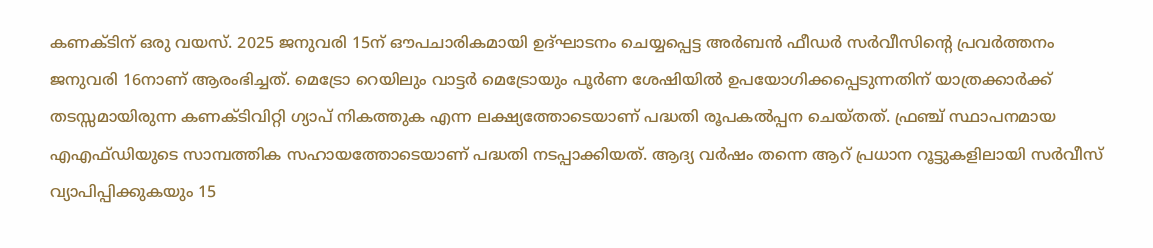കണക്ടിന് ഒരു വയസ്. 2025 ജനുവരി 15ന് ഔപചാരികമായി ഉദ്ഘാടനം ചെയ്യപ്പെട്ട അർബൻ ഫീഡർ സർവീസിന്റെ പ്രവർത്തനം ജനുവരി 16നാണ് ആരംഭിച്ചത്. മെട്രോ റെയിലും വാട്ടർ മെട്രോയും പൂർണ ശേഷിയിൽ ഉപയോഗിക്കപ്പെടുന്നതിന് യാത്രക്കാർക്ക് തടസ്സമായിരുന്ന കണക്ടിവിറ്റി ഗ്യാപ് നികത്തുക എന്ന ലക്ഷ്യത്തോടെയാണ് പദ്ധതി രൂപകൽപ്പന ചെയ്തത്. ഫ്രഞ്ച് സ്ഥാപനമായ എഎഫ്ഡിയുടെ സാമ്പത്തിക സഹായത്തോടെയാണ് പദ്ധതി നടപ്പാക്കിയത്. ആദ്യ വർഷം തന്നെ ആറ് പ്രധാന റൂട്ടുകളിലായി സർവീസ് വ്യാപിപ്പിക്കുകയും 15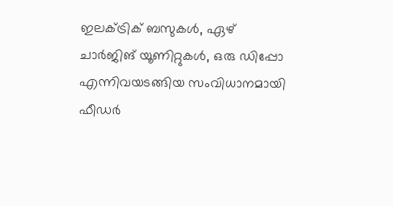ഇലക്ട്രിക് ബസുകൾ, ഏഴ് ചാർജിങ് യൂണിറ്റുകൾ, ഒരു ഡിപ്പോ എന്നിവയടങ്ങിയ സംവിധാനമായി ഫീഡർ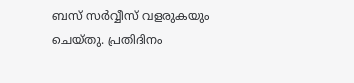ബസ് സർവ്വീസ് വളരുകയും ചെയ്തു. പ്രതിദിനം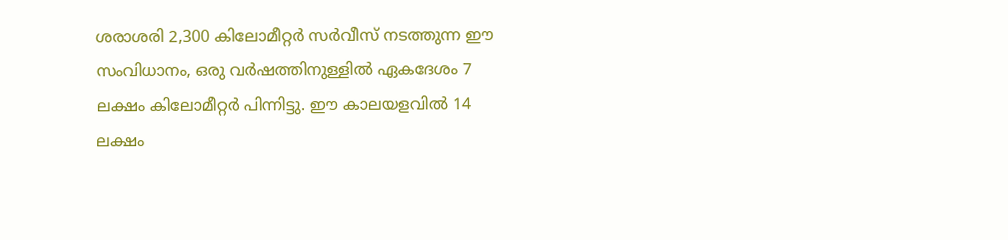ശരാശരി 2,300 കിലോമീറ്റർ സർവീസ് നടത്തുന്ന ഈ സംവിധാനം, ഒരു വർഷത്തിനുള്ളിൽ ഏകദേശം 7 ലക്ഷം കിലോമീറ്റർ പിന്നിട്ടു. ഈ കാലയളവിൽ 14 ലക്ഷം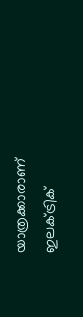യാത്രക്കാരാണ് ഇലക്ട്രിക്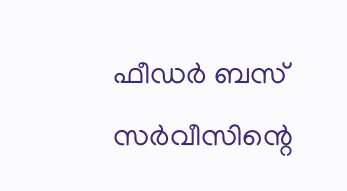ഫീഡർ ബസ് സർവീസിന്റെ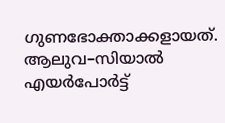ഗുണഭോക്താക്കളായത്. ആലുവ–സിയാൽ എയർപോർട്ട്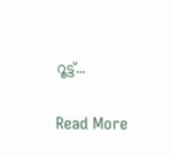റൂട്ട്…

Read More